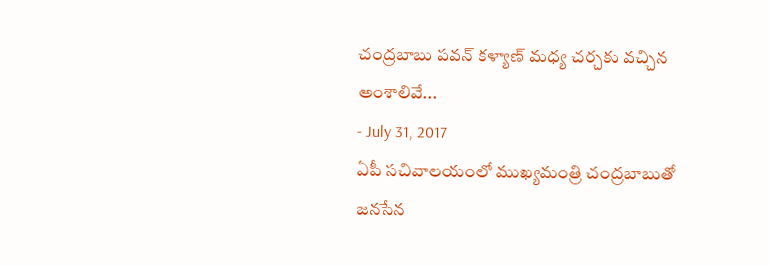చంద్రబాబు పవన్ కళ్యాణ్ మధ్య చర్చకు వచ్చిన అంశాలివే...
- July 31, 2017
ఏపీ సచివాలయంలో ముఖ్యమంత్రి చంద్రబాబుతో జనసేన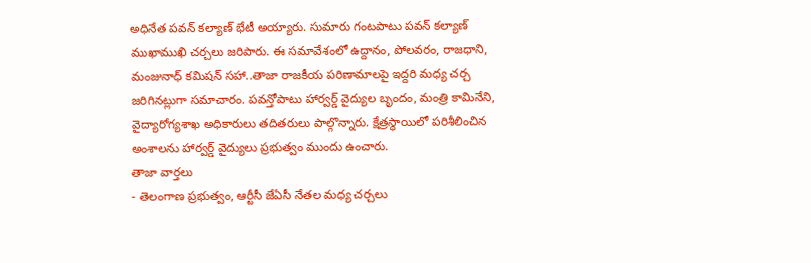అధినేత పవన్ కల్యాణ్ భేటీ అయ్యారు. సుమారు గంటపాటు పవన్ కల్యాణ్ ముఖాముఖి చర్చలు జరిపారు. ఈ సమావేశంలో ఉద్దానం, పోలవరం, రాజధాని, మంజునాధ్ కమిషన్ సహా..తాజా రాజకీయ పరిణామాలపై ఇద్దరి మధ్య చర్చ జరిగినట్లుగా సమాచారం. పవన్తోపాటు హార్వర్డ్ వైద్యుల బృందం, మంత్రి కామినేని, వైద్యారోగ్యశాఖ అధికారులు తదితరులు పాల్గొన్నారు. క్షేత్రస్థాయిలో పరిశీలించిన అంశాలను హార్వర్డ్ వైద్యులు ప్రభుత్వం ముందు ఉంచారు.
తాజా వార్తలు
- తెలంగాణ ప్రభుత్వం, ఆర్టీసీ జేఏసీ నేతల మధ్య చర్చలు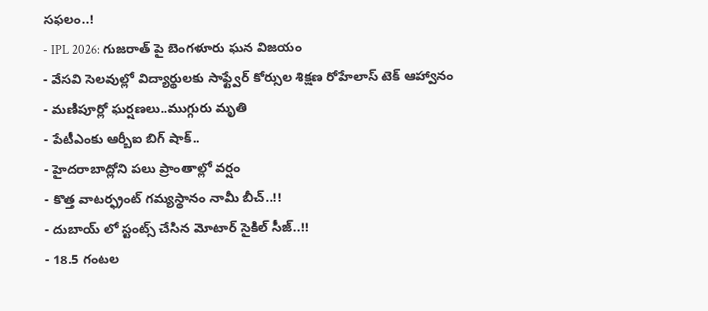సఫలం..!
- IPL 2026: గుజరాత్ పై బెంగళూరు ఘన విజయం
- వేసవి సెలవుల్లో విద్యార్థులకు సాఫ్ట్వేర్ కోర్సుల శిక్షణ రోహేలాస్ టెక్ ఆహ్వానం
- మణిపూర్లో ఘర్షణలు..ముగ్గురు మృతి
- పేటీఎంకు ఆర్బీఐ బిగ్ షాక్..
- హైదరాబాద్లోని పలు ప్రాంతాల్లో వర్షం
- కొత్త వాటర్ఫ్రంట్ గమ్యస్థానం నామీ బీచ్..!!
- దుబాయ్ లో స్టంట్స్ చేసిన మోటార్ సైకిల్ సీజ్..!!
- 18.5 గంటల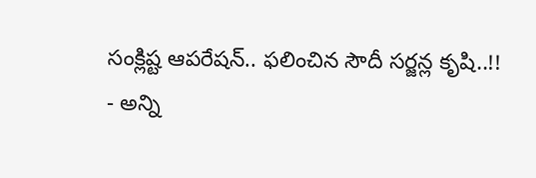సంక్లిష్ట ఆపరేషన్.. ఫలించిన సౌదీ సర్జన్ల కృషి..!!
- అన్ని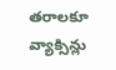తరాలకూ వ్యాక్సిన్లు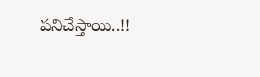పనిచేస్తాయి..!!